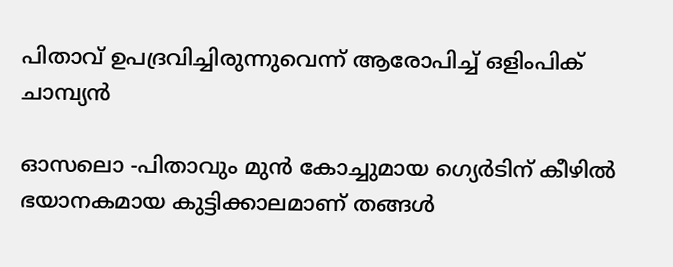പിതാവ് ഉപദ്രവിച്ചിരുന്നുവെന്ന് ആരോപിച്ച് ഒളിംപിക് ചാമ്പ്യന്‍

ഓസലൊ -പിതാവും മുന്‍ കോച്ചുമായ ഗ്യെര്‍ടിന് കീഴില്‍ ഭയാനകമായ കുട്ടിക്കാലമാണ് തങ്ങള്‍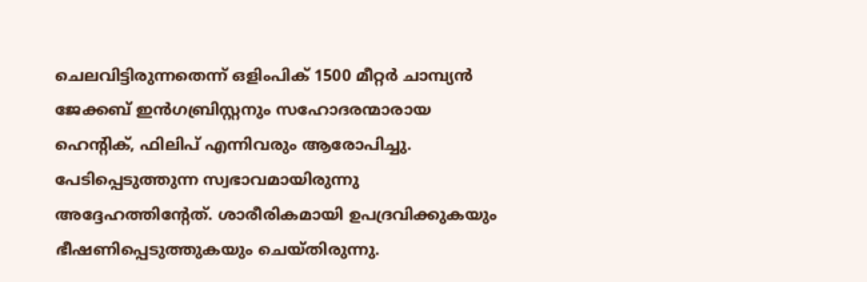ചെലവിട്ടിരുന്നതെന്ന് ഒളിംപിക് 1500 മീറ്റര്‍ ചാമ്പ്യന്‍ ജേക്കബ് ഇന്‍ഗബ്രിസ്റ്റനും സഹോദരന്മാരായ ഹെന്റിക്, ഫിലിപ് എന്നിവരും ആരോപിച്ചു. പേടിപ്പെടുത്തുന്ന സ്വഭാവമായിരുന്നു അദ്ദേഹത്തിന്റേത്. ശാരീരികമായി ഉപദ്രവിക്കുകയും ഭീഷണിപ്പെടുത്തുകയും ചെയ്തിരുന്നു.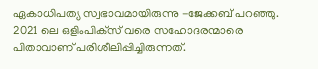ഏകാധിപത്യ സ്വഭാവമായിരുന്നു -ജേക്കബ് പറഞ്ഞു. 2021 ലെ ഒളിംപിക്‌സ് വരെ സഹോദരന്മാരെ പിതാവാണ് പരിശീലിപ്പിച്ചിരുന്നത്.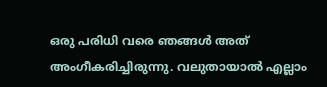ഒരു പരിധി വരെ ഞങ്ങള്‍ അത് അംഗീകരിച്ചിരുന്നു. വലുതായാല്‍ എല്ലാം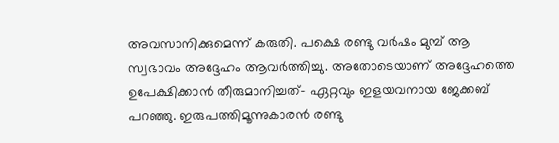അവസാനിക്കുമെന്ന് കരുതി. പക്ഷെ രണ്ടു വര്‍ഷം മുമ്പ് ആ സ്വഭാവം അദ്ദേഹം ആവര്‍ത്തിച്ചു. അതോടെയാണ് അദ്ദേഹത്തെ ഉപേക്ഷിക്കാന്‍ തീരുമാനിച്ചത്- ഏറ്റവും ഇളയവനായ ജേക്കബ് പറഞ്ഞു. ഇരുപത്തിമൂന്നുകാരന്‍ രണ്ടു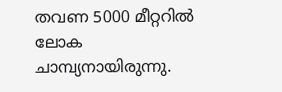തവണ 5000 മീറ്ററില്‍ ലോക ചാമ്പ്യനായിരുന്നു.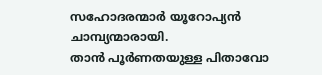സഹോദരന്മാര്‍ യൂറോപ്യന്‍ ചാമ്പ്യന്മാരായി.
താന്‍ പൂര്‍ണതയുള്ള പിതാവോ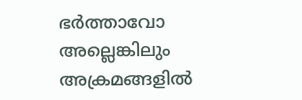ഭര്‍ത്താവോ അല്ലെങ്കിലും അക്രമങ്ങളില്‍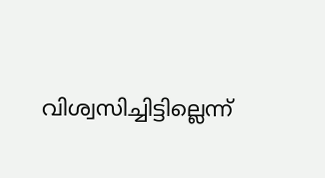വിശ്വസിച്ചിട്ടില്ലെന്ന്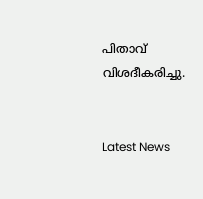പിതാവ് വിശദീകരിച്ചു.


Latest News